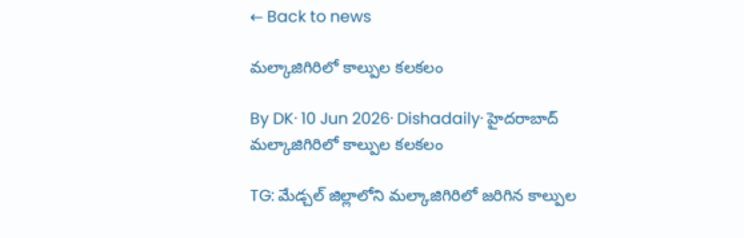← Back to news

మల్కాజిగిరిలో కాల్పుల కలకలం

By DK· 10 Jun 2026· Dishadaily· హైదరాబాద్‌
మల్కాజిగిరిలో కాల్పుల కలకలం

TG: మేడ్చల్ జిల్లాలోని మల్కాజిగిరిలో జరిగిన కాల్పుల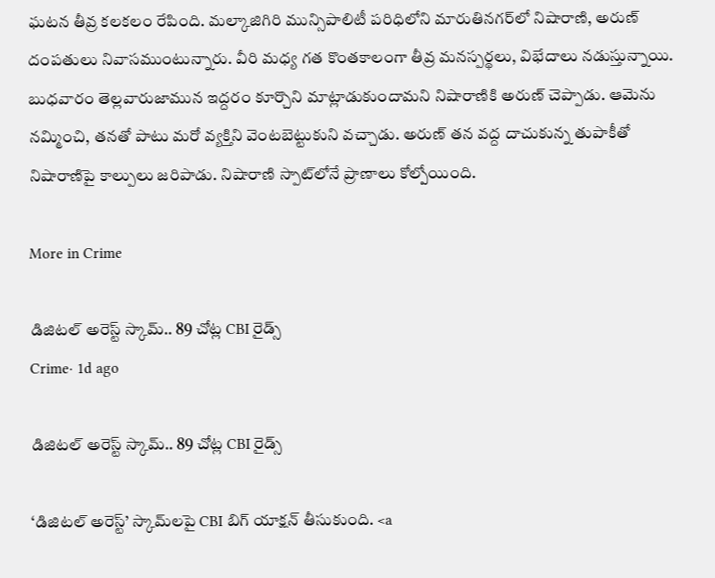ఘటన తీవ్ర కలకలం రేపింది. మల్కాజిగిరి మున్సిపాలిటీ పరిధిలోని మారుతినగర్‌లో నిషారాణి, అరుణ్ దంపతులు నివాసముంటున్నారు. వీరి మధ్య గత కొంతకాలంగా తీవ్ర మనస్పర్థలు, విభేదాలు నడుస్తున్నాయి. బుధవారం తెల్లవారుజామున ఇద్దరం కూర్చొని మాట్లాడుకుందామని నిషారాణికి అరుణ్ చెప్పాడు. ఆమెను నమ్మించి, తనతో పాటు మరో వ్యక్తిని వెంటబెట్టుకుని వచ్చాడు. అరుణ్ తన వద్ద దాచుకున్న తుపాకీతో నిషారాణిపై కాల్పులు జరిపాడు. నిషారాణి స్పాట్‌లోనే ప్రాణాలు కోల్పోయింది.

More in Crime

డిజిటల్ అరెస్ట్ స్కామ్.. 89 చోట్ల CBI రైడ్స్
Crime· 1d ago

డిజిటల్ అరెస్ట్ స్కామ్.. 89 చోట్ల CBI రైడ్స్

‘డిజిటల్ అరెస్ట్’ స్కామ్‌లపై CBI బిగ్ యాక్షన్ తీసుకుంది. <a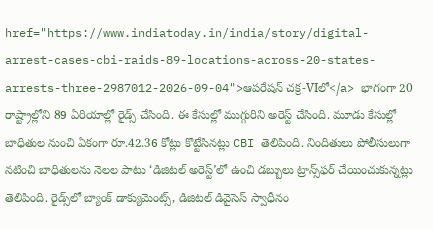href="https://www.indiatoday.in/india/story/digital-arrest-cases-cbi-raids-89-locations-across-20-states-arrests-three-2987012-2026-09-04">ఆపరేషన్ చక్ర-VIలో</a> భాగంగా 20 రాష్ట్రాల్లోని 89 ఏరియాల్లో రైడ్స్ చేసింది. ఈ కేసుల్లో ముగ్గురిని అరెస్ట్ చేసింది. మూడు కేసుల్లో బాధితుల నుంచి ఏకంగా రూ.42.36 కోట్లు కొట్టేసినట్లు CBI తెలిపింది. నిందితులు పోలీసులుగా నటించి బాధితులను నెలల పాటు ‘డిజిటల్ అరెస్ట్’లో ఉంచి డబ్బులు ట్రాన్స్‌ఫర్ చేయించుకున్నట్లు తెలిపింది. రైడ్స్‌లో బ్యాంక్ డాక్యుమెంట్స్, డిజిటల్ డివైసెస్ స్వాధీనం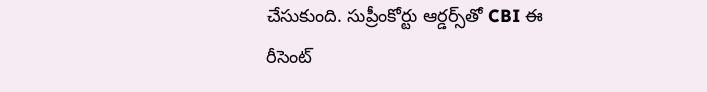చేసుకుంది. సుప్రీంకోర్టు ఆర్డర్స్‌తో CBI ఈ రీసెంట్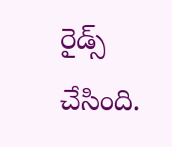రైడ్స్ చేసింది.